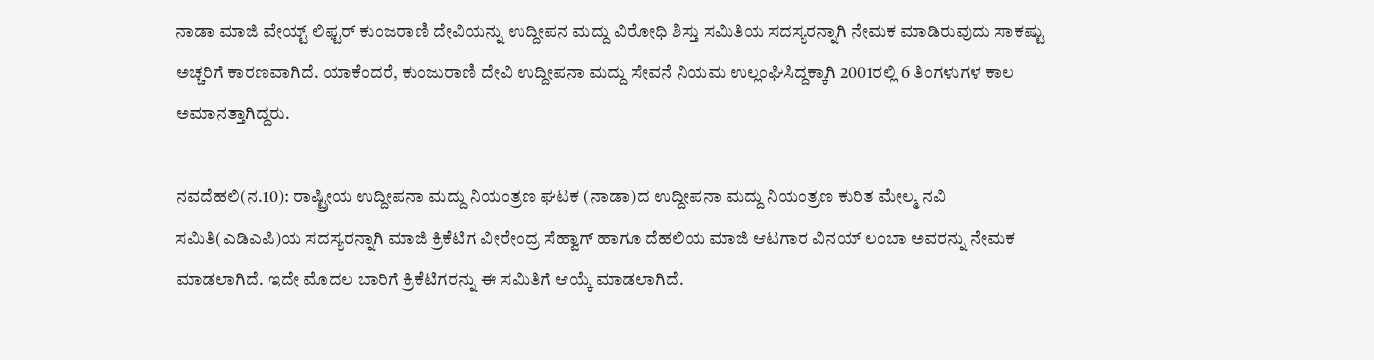ನಾಡಾ ಮಾಜಿ ವೇಯ್ಟ್ ಲಿಫ್ಟರ್ ಕುಂಜರಾಣಿ ದೇವಿಯನ್ನು ಉದ್ದೀಪನ ಮದ್ದು ವಿರೋಧಿ ಶಿಸ್ತು ಸಮಿತಿಯ ಸದಸ್ಯರನ್ನಾಗಿ ನೇಮಕ ಮಾಡಿರುವುದು ಸಾಕಷ್ಟು ಅಚ್ಚರಿಗೆ ಕಾರಣವಾಗಿದೆ. ಯಾಕೆಂದರೆ, ಕುಂಜುರಾಣಿ ದೇವಿ ಉದ್ದೀಪನಾ ಮದ್ದು ಸೇವನೆ ನಿಯಮ ಉಲ್ಲಂಘಿಸಿದ್ದಕ್ಕಾಗಿ 2001ರಲ್ಲಿ 6 ತಿಂಗಳುಗಳ ಕಾಲ ಅಮಾನತ್ತಾಗಿದ್ದರು.

ನವದೆಹಲಿ(ನ.10): ರಾಷ್ಟ್ರೀಯ ಉದ್ದೀಪನಾ ಮದ್ದು ನಿಯಂತ್ರಣ ಘಟಕ (ನಾಡಾ)ದ ಉದ್ದೀಪನಾ ಮದ್ದು ನಿಯಂತ್ರಣ ಕುರಿತ ಮೇಲ್ಮ ನವಿ ಸಮಿತಿ(ಎಡಿಎಪಿ)ಯ ಸದಸ್ಯರನ್ನಾಗಿ ಮಾಜಿ ಕ್ರಿಕೆಟಿಗ ವೀರೇಂದ್ರ ಸೆಹ್ವಾಗ್ ಹಾಗೂ ದೆಹಲಿಯ ಮಾಜಿ ಆಟಗಾರ ವಿನಯ್ ಲಂಬಾ ಅವರನ್ನು ನೇಮಕ ಮಾಡಲಾಗಿದೆ. ಇದೇ ಮೊದಲ ಬಾರಿಗೆ ಕ್ರಿಕೆಟಿಗರನ್ನು ಈ ಸಮಿತಿಗೆ ಆಯ್ಕೆ ಮಾಡಲಾಗಿದೆ.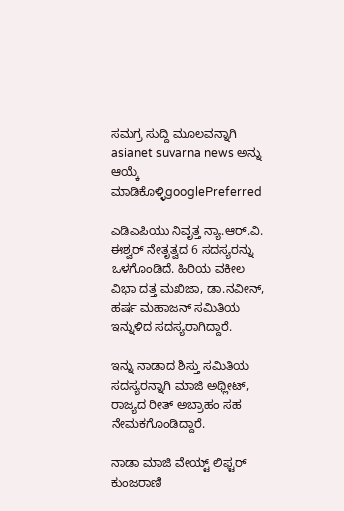ಸಮಗ್ರ ಸುದ್ದಿ ಮೂಲವನ್ನಾಗಿ asianet suvarna news ಅನ್ನು ಆಯ್ಕೆ ಮಾಡಿಕೊಳ್ಳಿgooglePreferred

ಎಡಿಎಪಿಯು ನಿವೃತ್ತ ನ್ಯಾ.ಆರ್.ವಿ. ಈಶ್ವರ್ ನೇತೃತ್ವದ 6 ಸದಸ್ಯರನ್ನು ಒಳಗೊಂಡಿದೆ. ಹಿರಿಯ ವಕೀಲ ವಿಭಾ ದತ್ತ ಮಖಿಜಾ, ಡಾ.ನವೀನ್, ಹರ್ಷ ಮಹಾಜನ್ ಸಮಿತಿಯ ಇನ್ನುಳಿದ ಸದಸ್ಯರಾಗಿದ್ದಾರೆ.

ಇನ್ನು ನಾಡಾದ ಶಿಸ್ತು ಸಮಿತಿಯ ಸದಸ್ಯರನ್ನಾಗಿ ಮಾಜಿ ಅಥ್ಲೀಟ್, ರಾಜ್ಯದ ರೀತ್ ಅಬ್ರಾಹಂ ಸಹ ನೇಮಕಗೊಂಡಿದ್ದಾರೆ.

ನಾಡಾ ಮಾಜಿ ವೇಯ್ಟ್ ಲಿಫ್ಟರ್ ಕುಂಜರಾಣಿ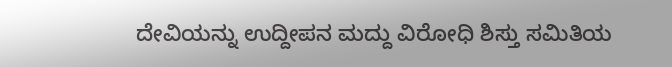ದೇವಿಯನ್ನು ಉದ್ದೀಪನ ಮದ್ದು ವಿರೋಧಿ ಶಿಸ್ತು ಸಮಿತಿಯ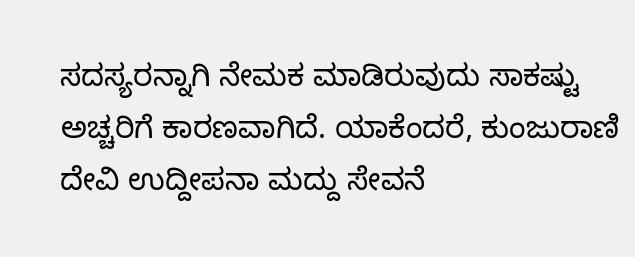ಸದಸ್ಯರನ್ನಾಗಿ ನೇಮಕ ಮಾಡಿರುವುದು ಸಾಕಷ್ಟು ಅಚ್ಚರಿಗೆ ಕಾರಣವಾಗಿದೆ. ಯಾಕೆಂದರೆ, ಕುಂಜುರಾಣಿ ದೇವಿ ಉದ್ದೀಪನಾ ಮದ್ದು ಸೇವನೆ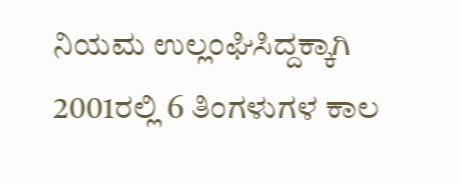ನಿಯಮ ಉಲ್ಲಂಘಿಸಿದ್ದಕ್ಕಾಗಿ 2001ರಲ್ಲಿ 6 ತಿಂಗಳುಗಳ ಕಾಲ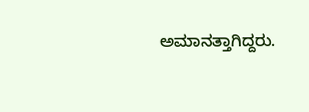ಅಮಾನತ್ತಾಗಿದ್ದರು.